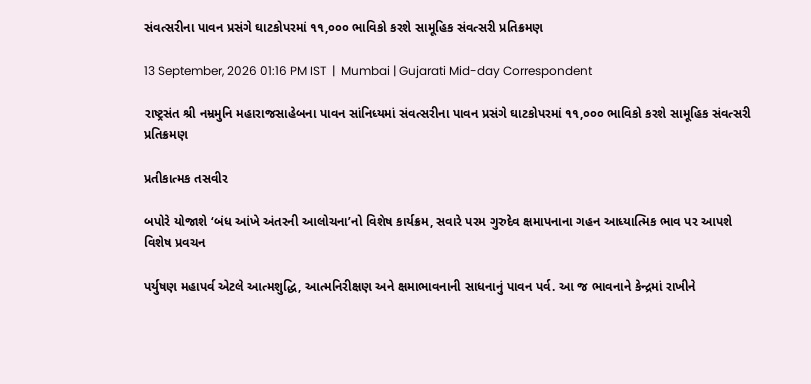સંવત્સરીના પાવન પ્રસંગે ઘાટકોપરમાં ૧૧,૦૦૦ ભાવિકો કરશે સામૂહિક સંવત્સરી પ્રતિક્રમણ

13 September, 2026 01:16 PM IST  |  Mumbai | Gujarati Mid-day Correspondent

રાષ્ટ્રસંત શ્રી નમ્રમુનિ મહારાજસાહેબના પાવન સાંનિધ્યમાં સંવત્સરીના પાવન પ્રસંગે ઘાટકોપરમાં ૧૧,૦૦૦ ભાવિકો કરશે સામૂહિક સંવત્સરી પ્રતિક્રમણ

પ્રતીકાત્મક તસવીર

બપોરે યોજાશે ‘બંધ આંખે અંતરની આલોચના’નો વિશેષ કાર્યક્રમ, સવારે પરમ ગુરુદેવ ક્ષમાપનાના ગહન આધ્યાત્મિક ભાવ પર આપશે વિશેષ પ્રવચન

પર્યુષણ મહાપર્વ એટલે આત્મશુદ્ધિ, આત્મનિરીક્ષણ અને ક્ષમાભાવનાની સાધનાનું પાવન પર્વ. આ જ ભાવનાને કેન્દ્રમાં રાખીને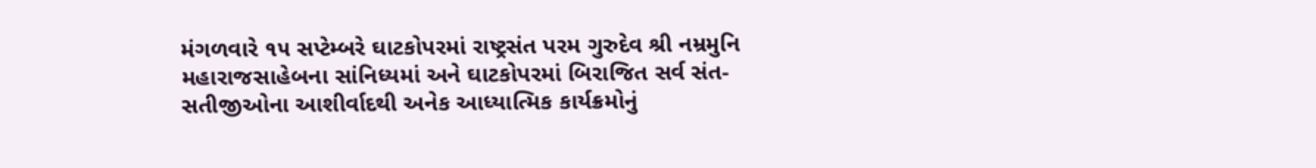મંગળવારે ૧૫ સપ્ટેમ્બરે ઘાટકોપરમાં રાષ્ટ્રસંત પરમ ગુરુદેવ શ્રી નમ્રમુનિ મહારાજસાહેબના સાંનિધ્યમાં અને ઘાટકોપરમાં બિરાજિત સર્વ સંત-સતીજીઓના આશીર્વાદથી અનેક આધ્યાત્મિક કાર્યક્રમોનું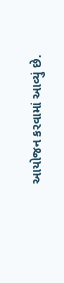આયોજન કરવામાં આવ્યું છે.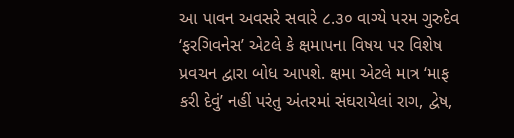આ પાવન અવસરે સવારે ૮.૩૦ વાગ્યે પરમ ગુરુદેવ ‘ફરગિવનેસ’ એટલે કે ક્ષમાપના વિષય પર વિશેષ પ્રવચન દ્વારા બોધ આપશે. ક્ષમા એટલે માત્ર ‘માફ કરી દેવું’ નહીં પરંતુ અંતરમાં સંઘરાયેલાં રાગ, દ્વેષ,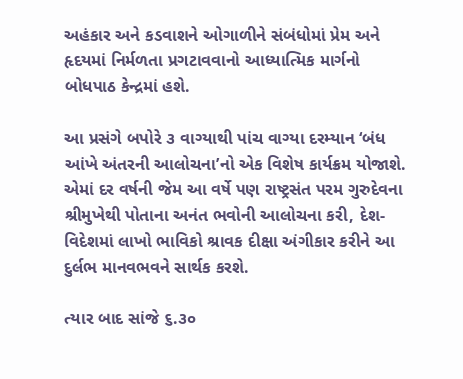અહંકાર અને કડવાશને ઓગાળીને સંબંધોમાં પ્રેમ અને હૃદયમાં નિર્મળતા પ્રગટાવવાનો આધ્યાત્મિક માર્ગનો બોધપાઠ કેન્દ્રમાં હશે.

આ પ્રસંગે બપોરે ૩ વાગ્યાથી પાંચ વાગ્યા દરમ્યાન ‘બંધ આંખે અંતરની આલોચના’નો એક વિશેષ કાર્યક્રમ યોજાશે. એમાં દર વર્ષની જેમ આ વર્ષે પણ રાષ્ટ્રસંત પરમ ગુરુદેવના શ્રીમુખેથી પોતાના અનંત ભવોની આલોચના કરી, દેશ-વિદેશમાં લાખો ભાવિકો શ્રાવક દીક્ષા અંગીકાર કરીને આ દુર્લભ માનવભવને સાર્થક કરશે.

ત્યાર બાદ સાંજે ૬.૩૦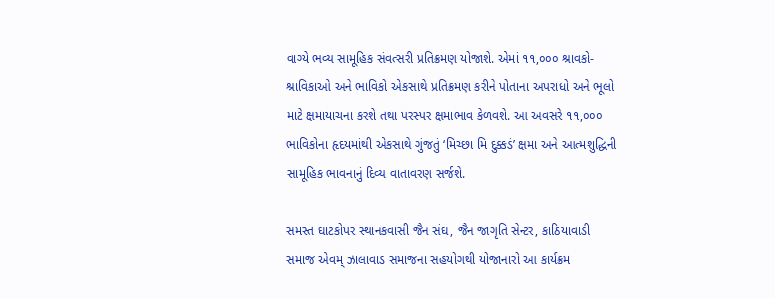વાગ્યે ભવ્ય સામૂહિક સંવત્સરી પ્રતિક્રમણ યોજાશે. એમાં ૧૧,૦૦૦ શ્રાવકો-શ્રાવિકાઓ અને ભાવિકો એકસાથે પ્રતિક્રમણ કરીને પોતાના અપરાધો અને ભૂલો માટે ક્ષમાયાચના કરશે તથા પરસ્પર ક્ષમાભાવ કેળવશે. આ અવસરે ૧૧,૦૦૦ ભાવિકોના હૃદયમાંથી એકસાથે ગુંજતું ‘મિચ્છા મિ દુક્કડં’ ક્ષમા અને આત્મશુદ્ધિની સામૂહિક ભાવનાનું દિવ્ય વાતાવરણ સર્જશે.

સમસ્ત ઘાટકોપર સ્થાનકવાસી જૈન સંઘ, જૈન જાગૃતિ સેન્ટર, કાઠિયાવાડી સમાજ એવમ્ ઝાલાવાડ સમાજના સહયોગથી યોજાનારો આ કાર્યક્રમ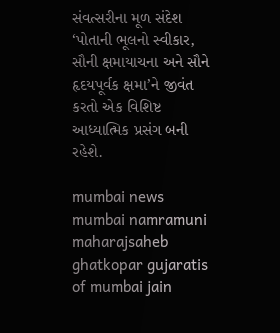સંવત્સરીના મૂળ સંદેશ ‘પોતાની ભૂલનો સ્વીકાર, સૌની ક્ષમાયાચના અને સૌને હૃદયપૂર્વક ક્ષમા’ને જીવંત કરતો એક વિશિષ્ટ આધ્યાત્મિક પ્રસંગ બની રહેશે.

mumbai news mumbai namramuni maharajsaheb ghatkopar gujaratis of mumbai jain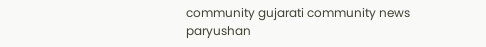community gujarati community news paryushan